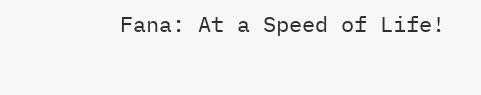Fana: At a Speed of Life!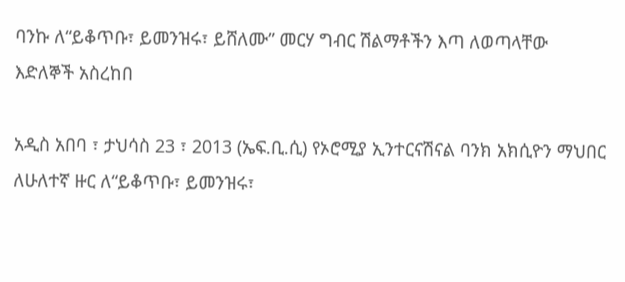ባንኩ ለ“ይቆጥቡ፣ ይመንዝሩ፣ ይሸለሙ” መርሃ ግብር ሽልማቶችን እጣ ለወጣላቸው እድለኞች አስረከበ

አዲስ አበባ ፣ ታህሳስ 23 ፣ 2013 (ኤፍ.ቢ.ሲ) የኦሮሚያ ኢንተርናሽናል ባንክ አክሲዮን ማህበር ለሁለተኛ ዙር ለ“ይቆጥቡ፣ ይመንዝሩ፣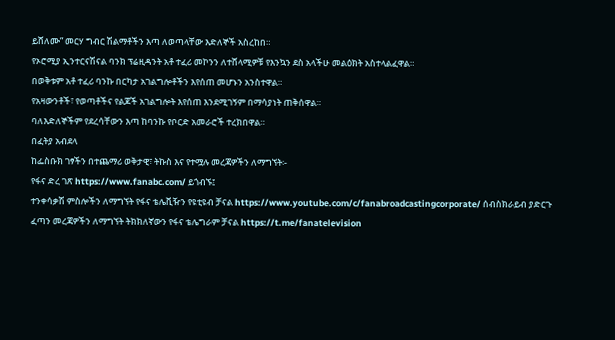ይሸለሙ” መርሃ ግብር ሽልማቶችን እጣ ለወጣላቸው እድለኞች አስረከበ።
የኦሮሚያ ኢንተርናሽናል ባንክ ፕሬዚዳንት አቶ ተፈሪ መኮንን ለተሸላሚዎቹ የእንኳን ደስ አላችሁ መልዕክት አስተላልፈዋል።
በወቅቱም አቶ ተፈሪ ባንኩ በርካታ አገልግሎቶችን እየሰጠ መሆኑን አንስተዋል።
የአዛውንቶች፣ የወጣቶችና የልጆች አገልግሎት እየሰጠ እንደሚገኝም በማሳያነት ጠቅሰዋል።
ባለእድለኞችም የደረሳቸውን እጣ ከባንኩ የቦርድ አመራሮች ተረክበዋል።
በፈትያ አብደላ
ከፌስቡክ ገፃችን በተጨማሪ ወቅታዊ፣ ትኩስ እና የተሟሉ መረጃዎችን ለማግኘት፡-
የፋና ድረ ገጽ https://www.fanabc.com/ ይጎብኙ፤
ተንቀሳቃሽ ምስሎችን ለማግኘት የፋና ቴሌቪዥን የዩቲዩብ ቻናል https://www.youtube.com/c/fanabroadcastingcorporate/ ሰብስክራይብ ያድርጉ
ፈጣን መረጃዎችን ለማግኘት ትክክለኛውን የፋና ቴሌግራም ቻናል https://t.me/fanatelevision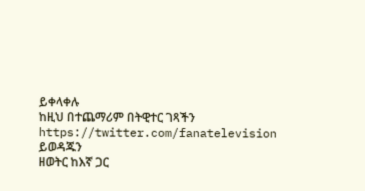ይቀላቀሉ
ከዚህ በተጨማሪም በትዊተር ገጻችን https://twitter.com/fanatelevision ይወዳጁን
ዘወትር ከእኛ ጋር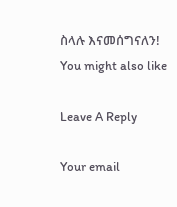ስላሉ እናመሰግናለን!
You might also like

Leave A Reply

Your email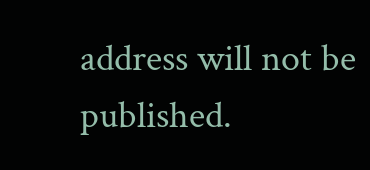address will not be published.